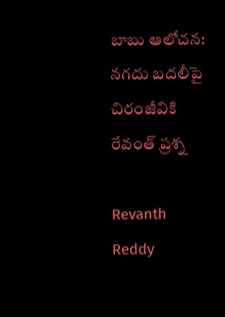బాబు ఆలోచన: నగదు బదలీపై చిరంజీవికి రేవంత్ ప్రశ్న

Revanth Reddy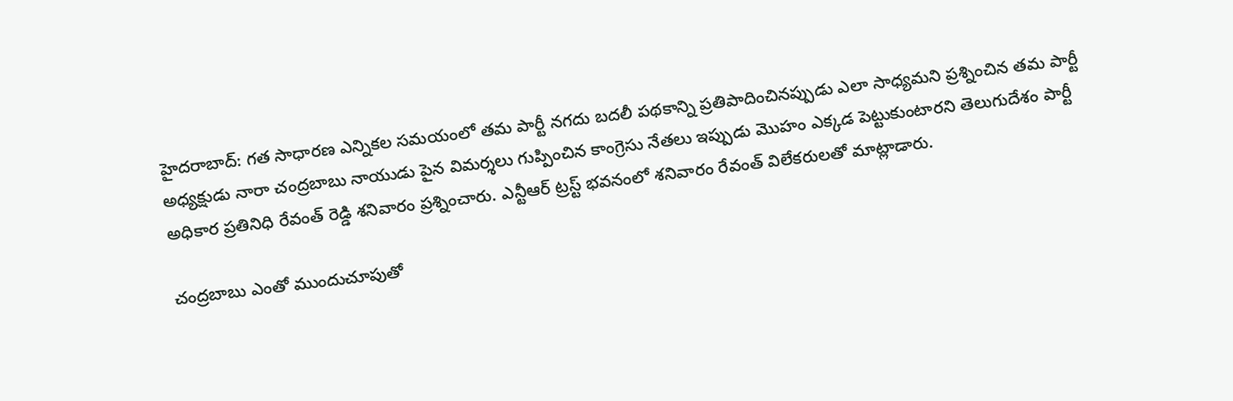హైదరాబాద్: గత సాధారణ ఎన్నికల సమయంలో తమ పార్టీ నగదు బదలీ పథకాన్ని ప్రతిపాదించినప్పుడు ఎలా సాధ్యమని ప్రశ్నించిన తమ పార్టీ అధ్యక్షుడు నారా చంద్రబాబు నాయుడు పైన విమర్శలు గుప్పించిన కాంగ్రెసు నేతలు ఇప్పుడు మొహం ఎక్కడ పెట్టుకుంటారని తెలుగుదేశం పార్టీ అధికార ప్రతినిధి రేవంత్ రెడ్డి శనివారం ప్రశ్నించారు. ఎన్టీఆర్ ట్రస్ట్ భవనంలో శనివారం రేవంత్‌ విలేకరులతో మాట్లాడారు.

చంద్రబాబు ఎంతో ముందుచూపుతో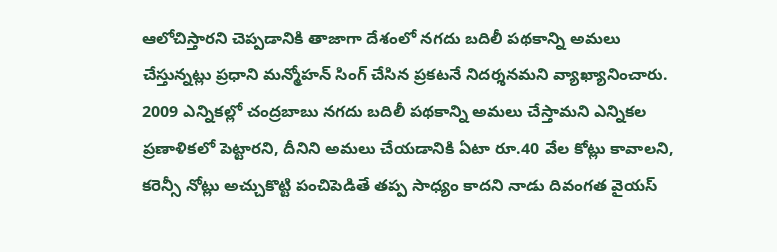ఆలోచిస్తారని చెప్పడానికి తాజాగా దేశంలో నగదు బదిలీ పథకాన్ని అమలు చేస్తున్నట్లు ప్రధాని మన్మోహన్‌ సింగ్ చేసిన ప్రకటనే నిదర్శనమని వ్యాఖ్యానించారు. 2009 ఎన్నికల్లో చంద్రబాబు నగదు బదిలీ పథకాన్ని అమలు చేస్తామని ఎన్నికల ప్రణాళికలో పెట్టారని, దీనిని అమలు చేయడానికి ఏటా రూ.40 వేల కోట్లు కావాలని, కరెన్సీ నోట్లు అచ్చుకొట్టి పంచిపెడితే తప్ప సాధ్యం కాదని నాడు దివంగత వైయస్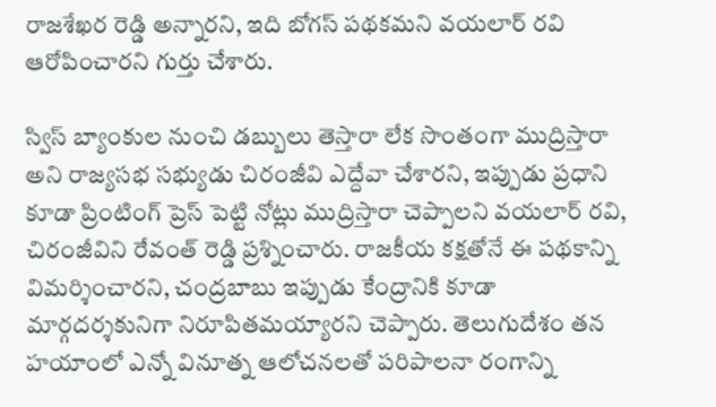రాజశేఖర రెడ్డి అన్నారని, ఇది బోగస్ పథకమని వయలార్ రవి ఆరోపించారని గుర్తు చేశారు.

స్విస్ బ్యాంకుల నుంచి డబ్బులు తెస్తారా లేక సొంతంగా ముద్రిస్తారా అని రాజ్యసభ సభ్యుడు చిరంజీవి ఎద్దేవా చేశారని, ఇప్పుడు ప్రధాని కూడా ప్రింటింగ్ ప్రెస్ పెట్టి నోట్లు ముద్రిస్తారా చెప్పాలని వయలార్ రవి, చిరంజీవిని రేవంత్ రెడ్డి ప్రశ్నించారు. రాజకీయ కక్షతోనే ఈ పథకాన్ని విమర్శించారని, చంద్రబాబు ఇప్పుడు కేంద్రానికి కూడా మార్గదర్శకునిగా నిరూపితమయ్యారని చెప్పారు. తెలుగుదేశం తన హయాంలో ఎన్నో వినూత్న ఆలోచనలతో పరిపాలనా రంగాన్ని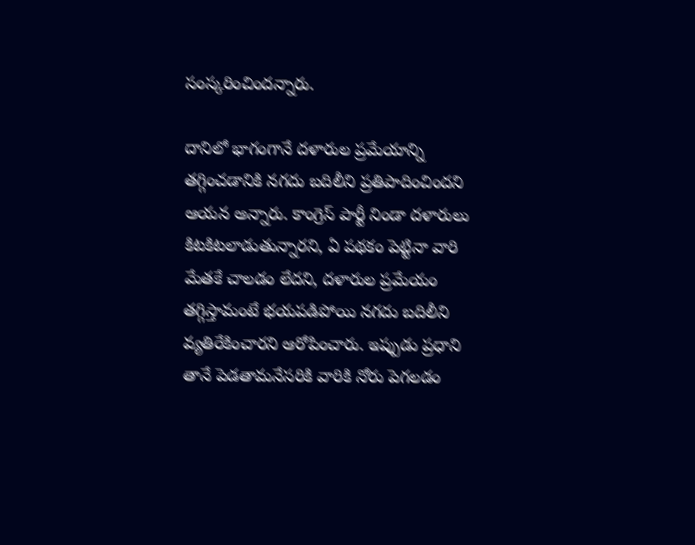సంస్కరించిందన్నారు.

దానిలో భాగంగానే దళారుల ప్రమేయాన్ని తగ్గించడానికి నగదు బదిలీని ప్రతిపాదించిందని ఆయన అన్నారు. కాంగ్రెస్ పార్టీ నిండా దళారులు కిటకిటలాడుతున్నారని, ఏ పథకం పెట్టినా వారి మేతకే చాలడం లేదని, దళారుల ప్రమేయం తగ్గిస్తామంటే భయపడిపోయి నగదు బదిలీని వ్యతిరేకించారని ఆరోపించారు. ఇప్పుడు ప్రధాని తానే పెడతామనేసరికి వారికి నోరు పెగలడం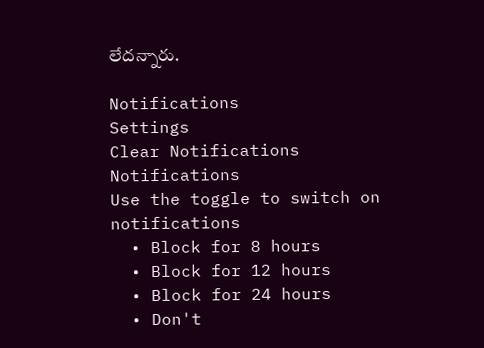లేదన్నారు.

Notifications
Settings
Clear Notifications
Notifications
Use the toggle to switch on notifications
  • Block for 8 hours
  • Block for 12 hours
  • Block for 24 hours
  • Don't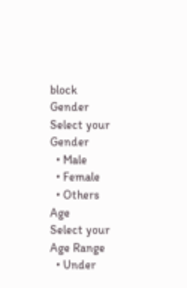block
Gender
Select your Gender
  • Male
  • Female
  • Others
Age
Select your Age Range
  • Under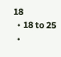18
  • 18 to 25
  •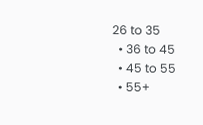26 to 35
  • 36 to 45
  • 45 to 55
  • 55+